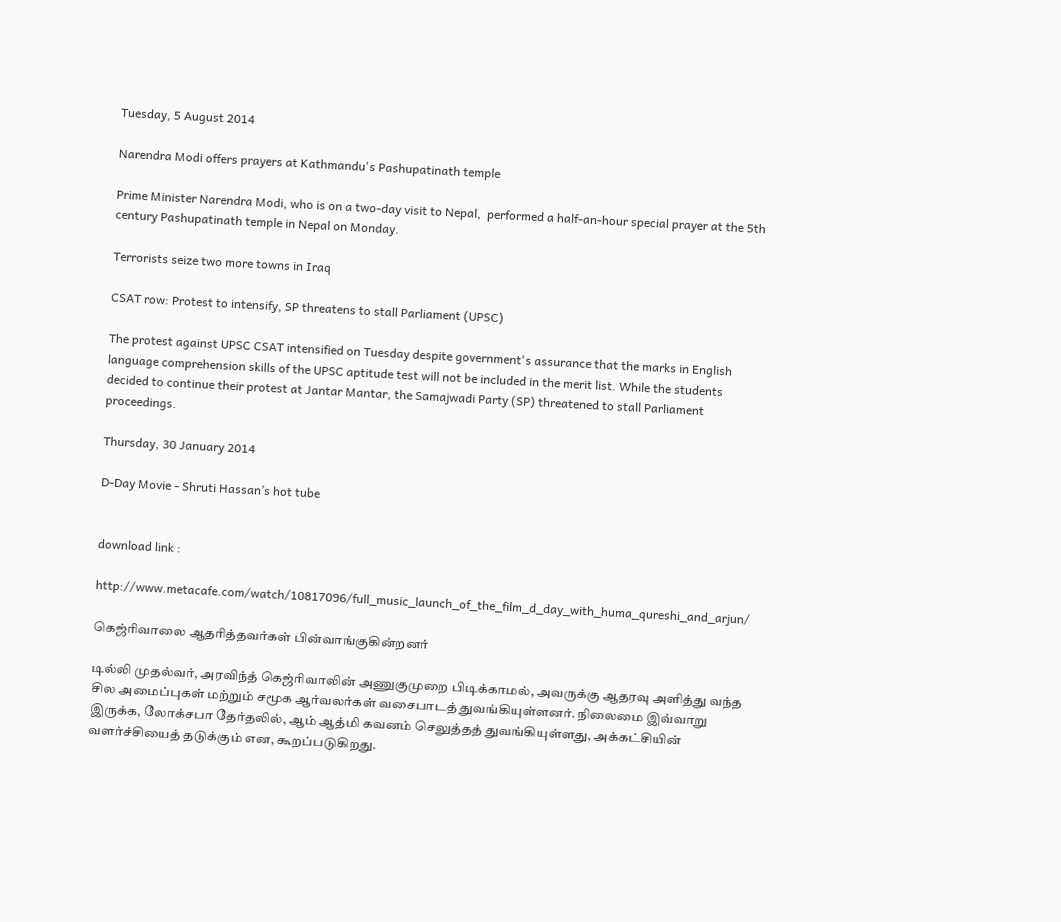Tuesday, 5 August 2014

Narendra Modi offers prayers at Kathmandu's Pashupatinath temple

Prime Minister Narendra Modi, who is on a two-day visit to Nepal,  performed a half-an-hour special prayer at the 5th century Pashupatinath temple in Nepal on Monday.

Terrorists seize two more towns in Iraq

CSAT row: Protest to intensify, SP threatens to stall Parliament (UPSC)

The protest against UPSC CSAT intensified on Tuesday despite government's assurance that the marks in English language comprehension skills of the UPSC aptitude test will not be included in the merit list. While the students decided to continue their protest at Jantar Mantar, the Samajwadi Party (SP) threatened to stall Parliament proceedings.

Thursday, 30 January 2014

D-Day Movie - Shruti Hassan’s hot tube


download link :

http://www.metacafe.com/watch/10817096/full_music_launch_of_the_film_d_day_with_huma_qureshi_and_arjun/

கெஜ்ரிவாலை ஆதரித்தவர்கள் பின்வாங்குகின்றனர்

டில்லி முதல்வர், அரவிந்த் கெஜ்ரிவாலின் அணுகுமுறை பிடிக்காமல், அவருக்கு ஆதரவு அளித்து வந்த சில அமைப்புகள் மற்றும் சமூக ஆர்வலர்கள் வசைபாடத் துவங்கியுள்ளனர். நிலைமை இவ்வாறு இருக்க, லோக்சபா தேர்தலில், ஆம் ஆத்மி கவனம் செலுத்தத் துவங்கியுள்ளது, அக்கட்சியின் வளர்ச்சியைத் தடுக்கும் என, கூறப்படுகிறது.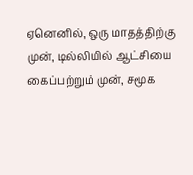ஏனெனில், ஒரு மாதத்திற்கு முன், டில்லியில் ஆட்சியை கைப்பற்றும் முன், சமூக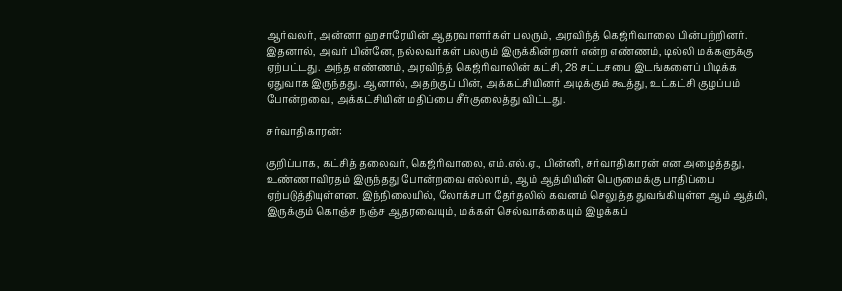ஆர்வலர், அன்னா ஹசாரேயின் ஆதரவாளர்கள் பலரும், அரவிந்த் கெஜ்ரிவாலை பின்பற்றினர். இதனால், அவர் பின்னே, நல்லவர்கள் பலரும் இருக்கின்றனர் என்ற எண்ணம், டில்லி மக்களுக்கு ஏற்பட்டது. அந்த எண்ணம், அரவிந்த் கெஜ்ரிவாலின் கட்சி, 28 சட்டசபை இடங்களைப் பிடிக்க ஏதுவாக இருந்தது. ஆனால், அதற்குப் பின், அக்கட்சியினர் அடிக்கும் கூத்து, உட்கட்சி குழப்பம் போன்றவை, அக்கட்சியின் மதிப்பை சீர்குலைத்து விட்டது.

சர்வாதிகாரன்:

குறிப்பாக, கட்சித் தலைவர், கெஜ்ரிவாலை, எம்.எல்.ஏ., பின்னி, சர்வாதிகாரன் என அழைத்தது, உண்ணாவிரதம் இருந்தது போன்றவை எல்லாம், ஆம் ஆத்மியின் பெருமைக்கு பாதிப்பை ஏற்படுத்தியுள்ளன. இந்நிலையில், லோக்சபா தேர்தலில் கவனம் செலுத்த துவங்கியுள்ள ஆம் ஆத்மி, இருக்கும் கொஞ்ச நஞ்ச ஆதரவையும், மக்கள் செல்வாக்கையும் இழக்கப்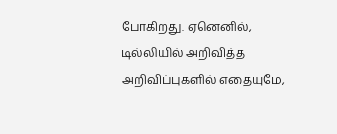போகிறது. ஏனெனில், டில்லியில் அறிவித்த அறிவிப்புகளில் எதையுமே,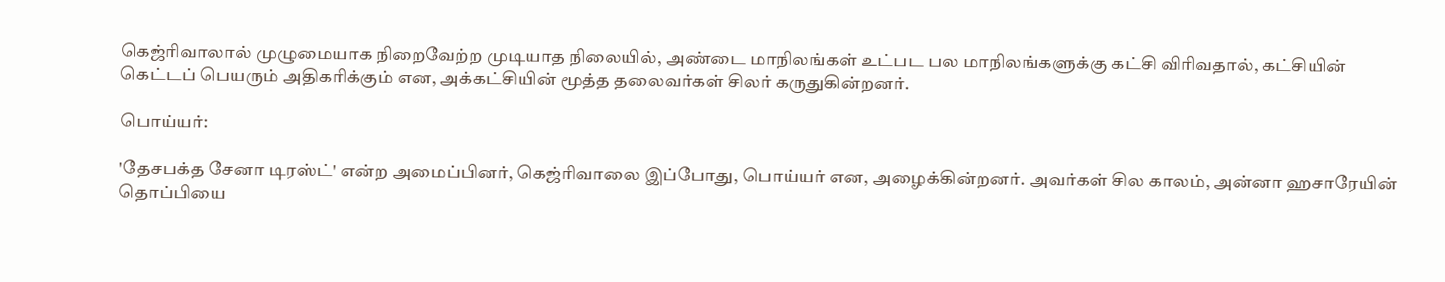கெஜ்ரிவாலால் முழுமையாக நிறைவேற்ற முடியாத நிலையில், அண்டை மாநிலங்கள் உட்பட பல மாநிலங்களுக்கு கட்சி விரிவதால், கட்சியின் கெட்டப் பெயரும் அதிகரிக்கும் என, அக்கட்சியின் மூத்த தலைவர்கள் சிலர் கருதுகின்றனர்.

பொய்யர்:

'தேசபக்த சேனா டிரஸ்ட்' என்ற அமைப்பினர், கெஜ்ரிவாலை இப்போது, பொய்யர் என, அழைக்கின்றனர். அவர்கள் சில காலம், அன்னா ஹசாரேயின் தொப்பியை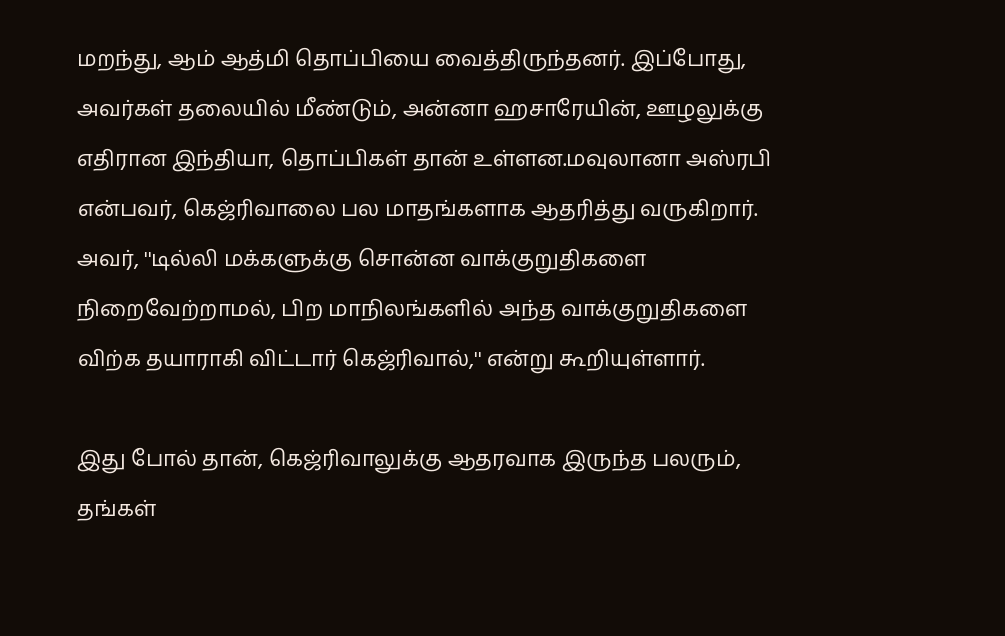மறந்து, ஆம் ஆத்மி தொப்பியை வைத்திருந்தனர். இப்போது, அவர்கள் தலையில் மீண்டும், அன்னா ஹசாரேயின், ஊழலுக்கு எதிரான இந்தியா, தொப்பிகள் தான் உள்ளன.மவுலானா அஸ்ரபி என்பவர், கெஜ்ரிவாலை பல மாதங்களாக ஆதரித்து வருகிறார். அவர், ''டில்லி மக்களுக்கு சொன்ன வாக்குறுதிகளை நிறைவேற்றாமல், பிற மாநிலங்களில் அந்த வாக்குறுதிகளை விற்க தயாராகி விட்டார் கெஜ்ரிவால்,'' என்று கூறியுள்ளார்.

இது போல் தான், கெஜ்ரிவாலுக்கு ஆதரவாக இருந்த பலரும், தங்கள்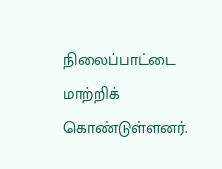நிலைப்பாட்டை மாற்றிக் கொண்டுள்ளனர்.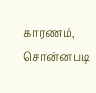காரணம், சொன்னபடி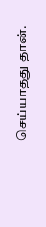செய்யாதது தான்.